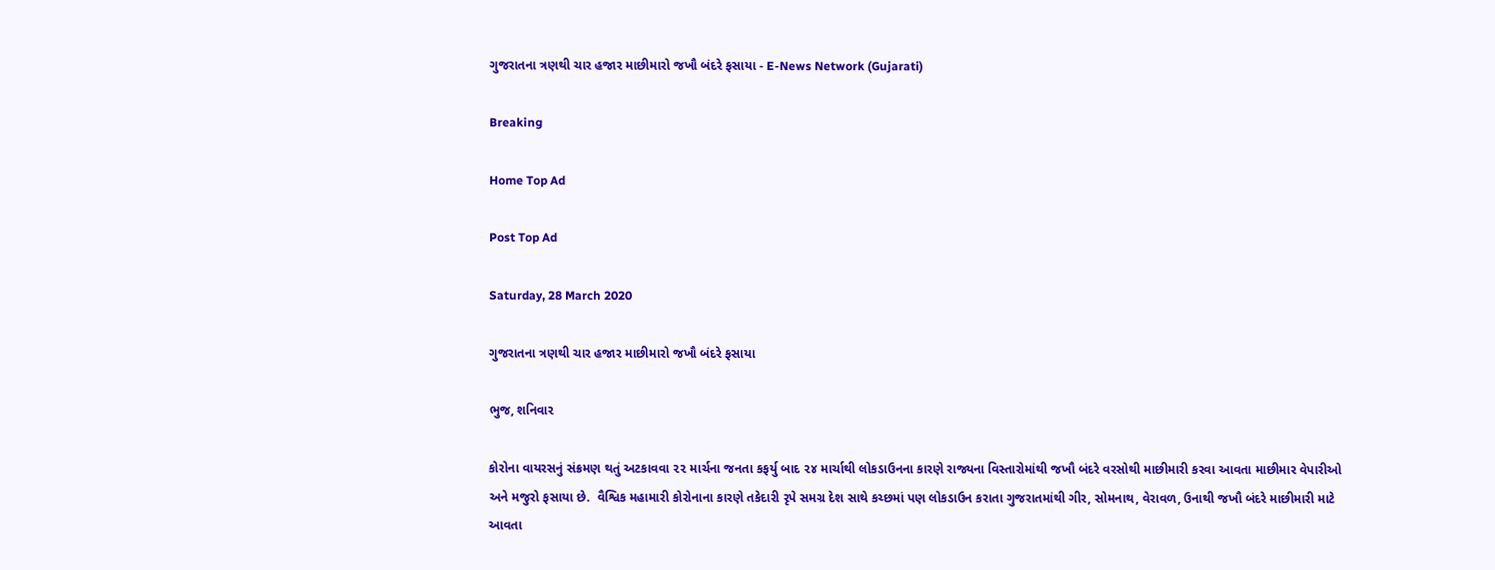ગુજરાતના ત્રણથી ચાર હજાર માછીમારો જખૌ બંદરે ફસાયા - E-News Network (Gujarati)

Breaking

Home Top Ad

Post Top Ad

Saturday, 28 March 2020

ગુજરાતના ત્રણથી ચાર હજાર માછીમારો જખૌ બંદરે ફસાયા

ભુજ, શનિવાર

કોરોના વાયરસનું સંક્રમણ થતું અટકાવવા ૨૨ માર્ચના જનતા કફર્યુ બાદ ૨૪ માર્ચાથી લોકડાઉનના કારણે રાજ્યના વિસ્તારોમાંથી જખૌ બંદરે વરસોથી માછીમારી કરવા આવતા માછીમાર વેપારીઓ અને મજુરો ફસાયા છે.  વૈશ્વિક મહામારી કોરોનાના કારણે તકેદારી રૃપે સમગ્ર દેશ સાથે કચ્છમાં પણ લોકડાઉન કરાતા ગુજરાતમાંથી ગીર, સોમનાથ, વેરાવળ, ઉનાથી જખૌ બંદરે માછીમારી માટે આવતા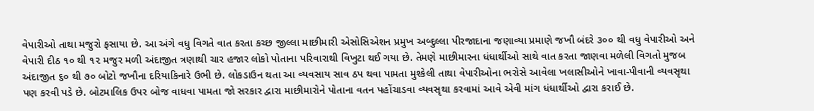વેપારીઓ તાથા મજુરો ફસાયા છે. આ અંગે વધુ વિગતે વાત કરતા કચ્છ જીલ્લા માછીમારી એસોસિએશન પ્રમુખ અબ્દુલ્લા પીરજાદાના જણાવ્યા પ્રમાણે જખૌ બંદરે ૩૦૦ થી વધુ વેપારીઓ અને વેપારી દીઠ ૧૦ થી ૧૨ મજુર મળી અંદાજીત ત્રણાથી ચાર હજાર લોકો પોતાના પરિવારાથી વિખુટા થઈ ગયા છે. તેમણે માછીમારના ધંધાર્થીઓ સાથે વાત કરતા જાણવા મળેલી વિગતો મુજબ અંદાજીત ૬૦ થી ૭૦ બોટો જખૌના દરિયાકિનારે ઉભી છે. લોકડાઉન થતા આ વ્યવસાય સાવ ઠપ થવા પામતા મુશ્કેલી તાથા વેપારીઓના ભરોસે આવેલા ખલાસીઓને ખાવા-પીવાની વ્યવસૃથા પણ કરવી પડે છે. બોટમાલિક ઉપર બોજ વાધવા પામતા જો સરકાર દ્વારા માછીમારોને પોતાના વતન પહોંચાડવા વ્યવસૃથા કરવામાં આવે એવી માંગ ધંધાર્થીઓ દ્વારા કરાઈ છે.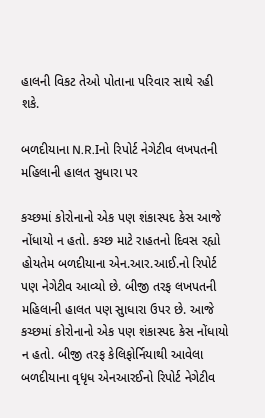હાલની વિકટ તેઓ પોતાના પરિવાર સાથે રહી શકે.

બળદીયાના N.R.Iનો રિપોર્ટ નેગેટીવ લખપતની મહિલાની હાલત સુધારા પર

કચ્છમાં કોરોનાનો એક પણ શંકાસ્પદ કેસ આજે નોંધાયો ન હતો. કચ્છ માટે રાહતનો દિવસ રહ્યો હોયતેમ બળદીયાના એન.આર.આઈ.નો રિપોર્ટ પણ નેગેટીવ આવ્યો છે. બીજી તરફ લખપતની મહિલાની હાલત પણ સુાધારા ઉપર છે. આજે કચ્છમાં કોરોનાનો એક પણ શંકાસ્પદ કેસ નોંધાયો ન હતો. બીજી તરફ કેલિફોર્નિયાથી આવેલા બળદીયાના વૃધૃધ એનઆરઈનો રિપોર્ટ નેગેટીવ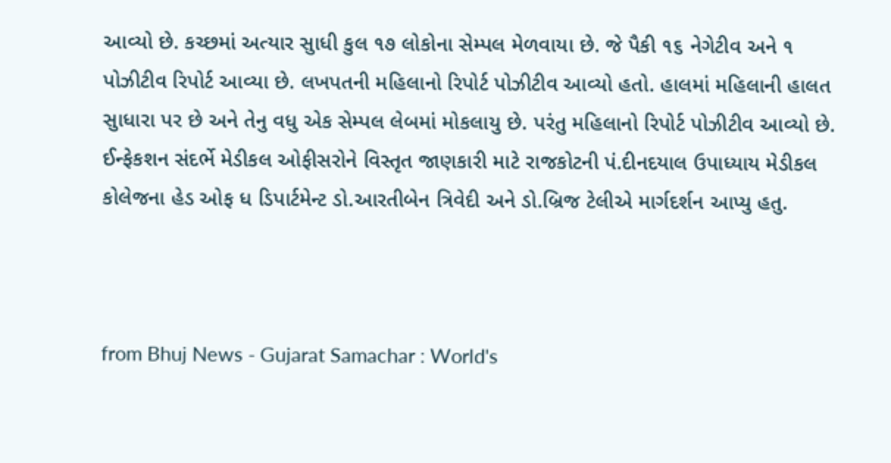આવ્યો છે. કચ્છમાં અત્યાર સુાધી કુલ ૧૭ લોકોના સેમ્પલ મેળવાયા છે. જે પૈકી ૧૬ નેગેટીવ અને ૧ પોઝીટીવ રિપોર્ટ આવ્યા છે. લખપતની મહિલાનો રિપોર્ટ પોઝીટીવ આવ્યો હતો. હાલમાં મહિલાની હાલત સુાધારા પર છે અને તેનુ વધુ એક સેમ્પલ લેબમાં મોકલાયુ છે. પરંતુ મહિલાનો રિપોર્ટ પોઝીટીવ આવ્યો છે. ઈન્ફેકશન સંદર્ભે મેડીકલ ઓફીસરોને વિસ્તૃત જાણકારી માટે રાજકોટની પં.દીનદયાલ ઉપાધ્યાય મેડીકલ કોલેજના હેડ ઓફ ધ ડિપાર્ટમેન્ટ ડો.આરતીબેન ત્રિવેદી અને ડો.બ્રિજ ટેલીએ માર્ગદર્શન આપ્યુ હતુ.



from Bhuj News - Gujarat Samachar : World's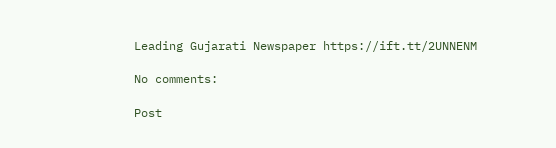Leading Gujarati Newspaper https://ift.tt/2UNNENM

No comments:

Post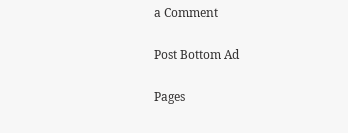a Comment

Post Bottom Ad

Pages